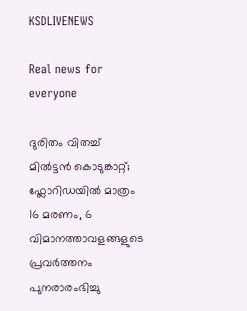KSDLIVENEWS

Real news for everyone

ദുരിതം വിതച്ച്‌ മില്‍ട്ടൻ കൊടുങ്കാറ്റ്; ഫ്ലോറിഡയില്‍ മാത്രം 16 മരണം, 6 വിമാനത്താവളങ്ങളുടെ പ്രവര്‍ത്തനം പുനരാരംഭിച്ചു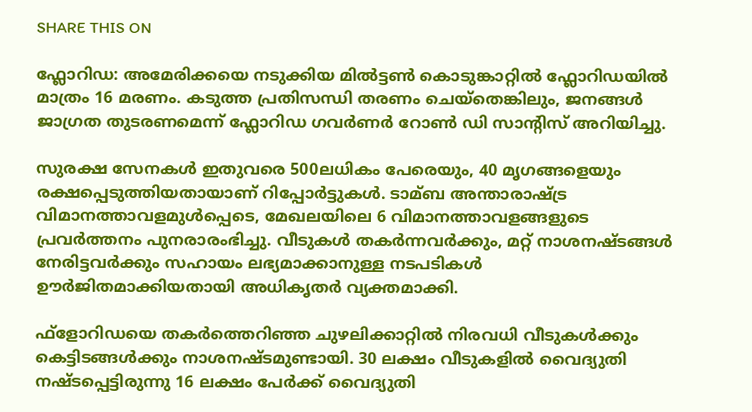SHARE THIS ON

ഫ്ലോറിഡ: അമേരിക്കയെ നടുക്കിയ മില്‍ട്ടണ്‍ കൊടുങ്കാറ്റില്‍ ഫ്ലോറിഡയില്‍ മാത്രം 16 മരണം. കടുത്ത പ്രതിസന്ധി തരണം ചെയ്‌തെങ്കിലും, ജനങ്ങള്‍ ജാഗ്രത തുടരണമെന്ന് ഫ്ലോറിഡ ഗവർണർ റോണ്‍ ഡി സാന്റിസ് അറിയിച്ചു.

സുരക്ഷ സേനകള്‍ ഇതുവരെ 500ലധികം പേരെയും, 40 മൃഗങ്ങളെയും രക്ഷപ്പെടുത്തിയതായാണ് റിപ്പോർട്ടുകള്‍. ടാമ്ബ അന്താരാഷ്ട്ര വിമാനത്താവളമുള്‍പ്പെടെ, മേഖലയിലെ 6 വിമാനത്താവളങ്ങളുടെ പ്രവർത്തനം പുനരാരംഭിച്ചു. വീടുകള്‍ തകർന്നവർക്കും, മറ്റ് നാശനഷ്ടങ്ങള്‍ നേരിട്ടവർക്കും സഹായം ലഭ്യമാക്കാനുള്ള നടപടികള്‍ ഊർജിതമാക്കിയതായി അധികൃതർ വ്യക്തമാക്കി.

ഫ്ളോറിഡയെ തകർത്തെറിഞ്ഞ ചുഴലിക്കാറ്റില്‍ നിരവധി വീടുകള്‍ക്കും കെട്ടിടങ്ങള്‍ക്കും നാശനഷ്ടമുണ്ടായി. 30 ലക്ഷം വീടുകളില്‍ വൈദ്യുതി നഷ്ടപ്പെട്ടിരുന്നു 16 ലക്ഷം പേർക്ക് വൈദ്യുതി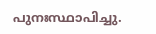പുനഃസ്ഥാപിച്ചു.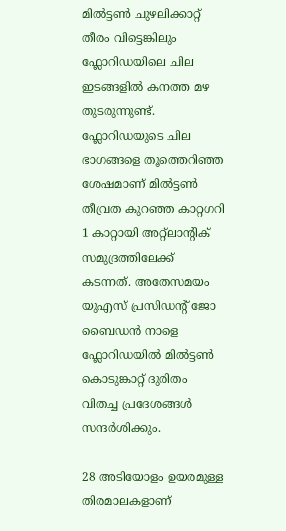മില്‍ട്ടണ്‍ ചുഴലിക്കാറ്റ് തീരം വിട്ടെങ്കിലും ഫ്ലോറിഡയിലെ ചില ഇടങ്ങളില്‍ കനത്ത മഴ തുടരുന്നുണ്ട്. ഫ്ലോറിഡയുടെ ചില ഭാഗങ്ങളെ തൂത്തെറിഞ്ഞ ശേഷമാണ് മില്‍ട്ടണ്‍ തീവ്രത കുറഞ്ഞ കാറ്റഗറി 1 കാറ്റായി അറ്റ്ലാന്‍റിക് സമുദ്രത്തിലേക്ക് കടന്നത്. അതേസമയം യുഎസ് പ്രസിഡന്റ് ജോ ബൈഡൻ നാളെ ഫ്ലോറിഡയില്‍ മില്‍ട്ടണ്‍ കൊടുങ്കാറ്റ് ദുരിതം വിതച്ച പ്രദേശങ്ങള്‍ സന്ദർശിക്കും.

28 അടിയോളം ഉയരമുള്ള തിരമാലകളാണ്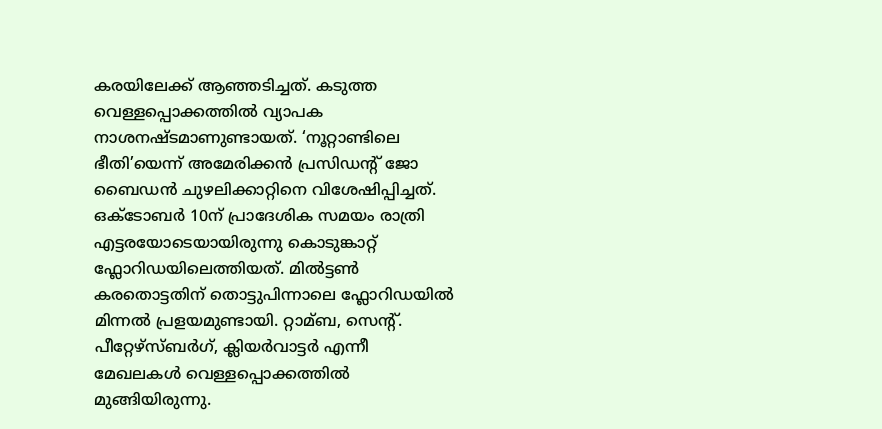കരയിലേക്ക് ആഞ്ഞടിച്ചത്. കടുത്ത വെള്ളപ്പൊക്കത്തില്‍ വ്യാപക നാശനഷ്ടമാണുണ്ടായത്. ‘നൂറ്റാണ്ടിലെ ഭീതി’യെന്ന് അമേരിക്കൻ പ്രസിഡന്‍റ് ജോ ബൈഡൻ ചുഴലിക്കാറ്റിനെ വിശേഷിപ്പിച്ചത്. ഒക്ടോബർ 10ന് പ്രാദേശിക സമയം രാത്രി എട്ടരയോടെയായിരുന്നു കൊടുങ്കാറ്റ് ഫ്ലോറിഡയിലെത്തിയത്. മില്‍ട്ടണ്‍ കരതൊട്ടതിന് തൊട്ടുപിന്നാലെ ഫ്ലോറിഡയില്‍ മിന്നല്‍ പ്രളയമുണ്ടായി. റ്റാമ്ബ, സെന്റ്. പീറ്റേഴ്‌സ്ബർഗ്, ക്ലിയർവാട്ടർ എന്നീ മേഖലകള്‍ വെള്ളപ്പൊക്കത്തില്‍ മുങ്ങിയിരുന്നു.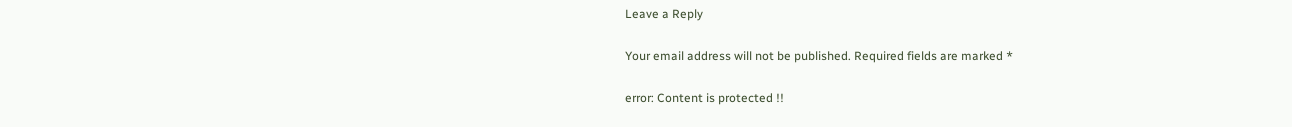Leave a Reply

Your email address will not be published. Required fields are marked *

error: Content is protected !!